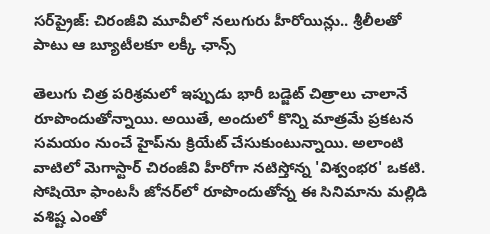సర్‌ప్రైజ్: చిరంజీవి మూవీలో నలుగురు హీరోయిన్లు.. శ్రీలీలతో పాటు ఆ బ్యూటీలకూ లక్కీ ఛాన్స్

తెలుగు చిత్ర పరిశ్రమలో ఇప్పుడు భారీ బడ్జెట్ చిత్రాలు చాలానే రూపొందుతోన్నాయి. అయితే, అందులో కొన్ని మాత్రమే ప్రకటన సమయం నుంచే హైప్‌ను క్రియేట్ చేసుకుంటున్నాయి. అలాంటి వాటిలో మెగాస్టార్ చిరంజీవి హీరోగా నటిస్తోన్న 'విశ్వంభర' ఒకటి. సోషియో ఫాంటసీ జోనర్‌లో రూపొందుతోన్న ఈ సినిమాను మల్లిడి వశిష్ట ఎంతో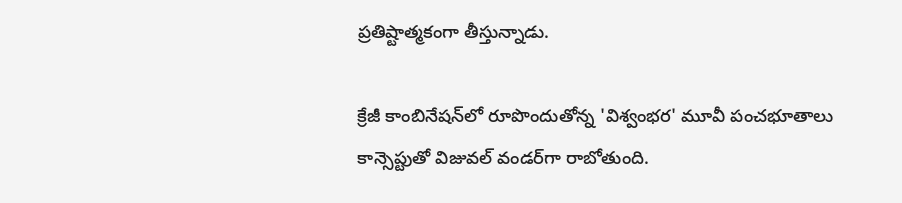ప్రతిష్టాత్మకంగా తీస్తున్నాడు.

క్రేజీ కాంబినేషన్‌లో రూపొందుతోన్న 'విశ్వంభర' మూవీ పంచభూతాలు కాన్సెప్టుతో విజువల్ వండర్‌గా రాబోతుంది.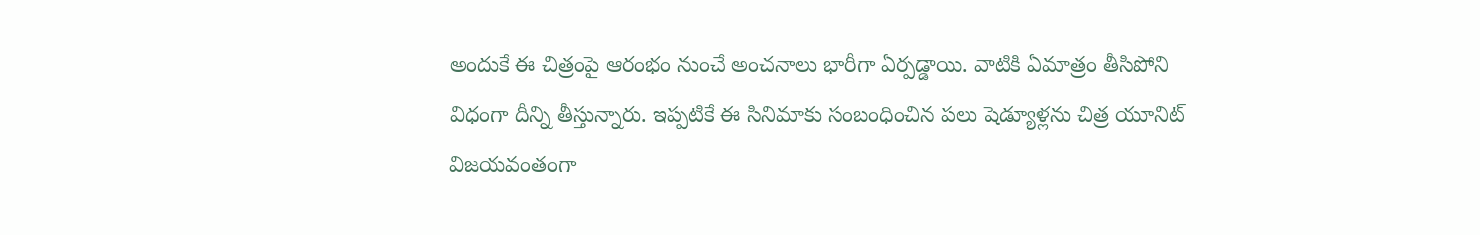అందుకే ఈ చిత్రంపై ఆరంభం నుంచే అంచనాలు భారీగా ఏర్పడ్డాయి. వాటికి ఏమాత్రం తీసిపోని విధంగా దీన్ని తీస్తున్నారు. ఇప్పటికే ఈ సినిమాకు సంబంధించిన పలు షెడ్యూళ్లను చిత్ర యూనిట్ విజయవంతంగా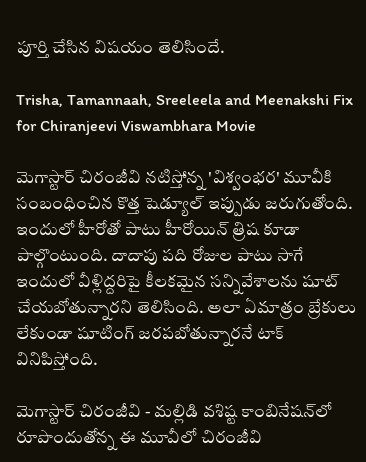పూర్తి చేసిన విషయం తెలిసిందే.

Trisha, Tamannaah, Sreeleela and Meenakshi Fix for Chiranjeevi Viswambhara Movie

మెగాస్టార్ చిరంజీవి నటిస్తోన్న 'విశ్వంభర' మూవీకి సంబంధించిన కొత్త షెడ్యూల్ ఇప్పుడు జరుగుతోంది. ఇందులో హీరోతో పాటు హీరోయిన్ త్రిష కూడా పాల్గొంటుంది. దాదాపు పది రోజుల పాటు సాగే ఇందులో వీళ్లిద్దరిపై కీలకమైన సన్నివేశాలను షూట్ చేయబోతున్నారని తెలిసింది. అలా ఏమాత్రం బ్రేకులు లేకుండా షూటింగ్ జరపబోతున్నారనే టాక్ వినిపిస్తోంది.

మెగాస్టార్ చిరంజీవి - మల్లిడి వశిష్ట కాంబినేషన్‌లో రూపొందుతోన్న ఈ మూవీలో చిరంజీవి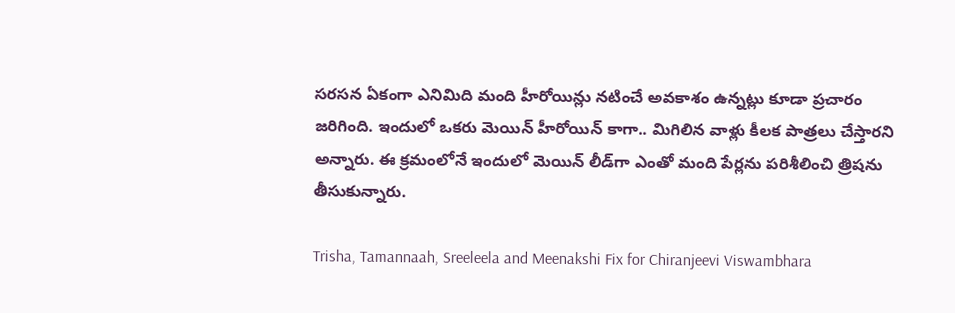సరసన ఏకంగా ఎనిమిది మంది హీరోయిన్లు నటించే అవకాశం ఉన్నట్లు కూడా ప్రచారం జరిగింది. ఇందులో ఒకరు మెయిన్ హీరోయిన్ కాగా.. మిగిలిన వాళ్లు కీలక పాత్రలు చేస్తారని అన్నారు. ఈ క్రమంలోనే ఇందులో మెయిన్ లీడ్‌‌గా ఎంతో మంది పేర్లను పరిశీలించి త్రిషను తీసుకున్నారు.

Trisha, Tamannaah, Sreeleela and Meenakshi Fix for Chiranjeevi Viswambhara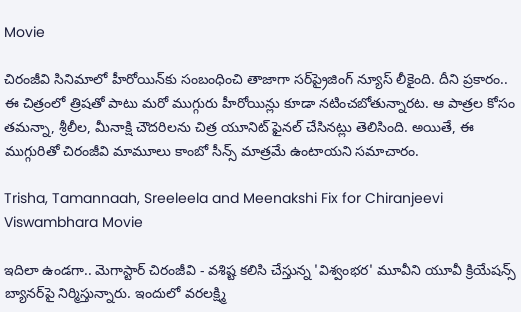Movie

చిరంజీవి సినిమాలో హీరోయిన్‌కు సంబంధించి తాజాగా సర్‌ప్రైజింగ్ న్యూస్ లీకైంది. దీని ప్రకారం.. ఈ చిత్రంలో త్రిషతో పాటు మరో ముగ్గురు హీరోయిన్లు కూడా నటించబోతున్నారట. ఆ పాత్రల కోసం తమన్నా, శ్రీలీల, మీనాక్షి చౌదరిలను చిత్ర యూనిట్ ఫైనల్ చేసినట్లు తెలిసింది. అయితే, ఈ ముగ్గురితో చిరంజీవి మామూలు కాంబో సీన్స్ మాత్రమే ఉంటాయని సమాచారం.

Trisha, Tamannaah, Sreeleela and Meenakshi Fix for Chiranjeevi Viswambhara Movie

ఇదిలా ఉండగా.. మెగాస్టార్ చిరంజీవి - వశిష్ట కలిసి చేస్తున్న 'విశ్వంభర' మూవీని యూవీ క్రియేషన్స్ బ్యానర్‌పై నిర్మిస్తున్నారు. ఇందులో వరలక్ష్మి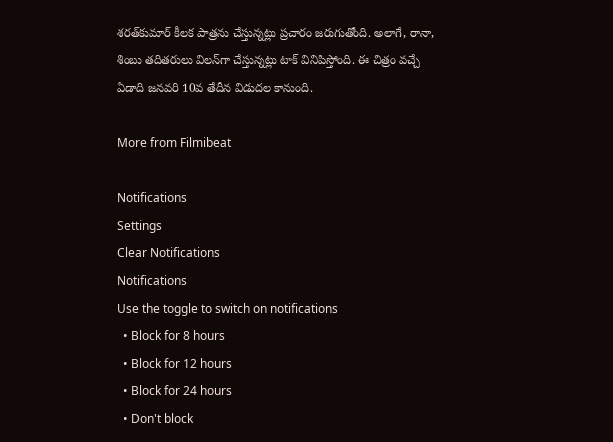శరత్‌కుమార్ కీలక పాత్రను చేస్తున్నట్లు ప్రచారం జరుగుతోంది. అలాగే, రానా, శింబు తదితరులు విలన్‌గా చేస్తున్నట్లు టాక్ వినిపిస్తోంది. ఈ చిత్రం వచ్చే ఏడాది జనవరి 10వ తేదీన విడుదల కానుంది.

More from Filmibeat

Notifications
Settings
Clear Notifications
Notifications
Use the toggle to switch on notifications
  • Block for 8 hours
  • Block for 12 hours
  • Block for 24 hours
  • Don't block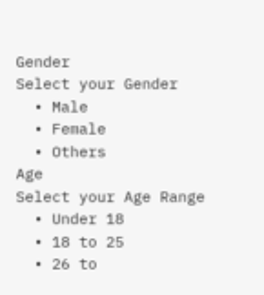Gender
Select your Gender
  • Male
  • Female
  • Others
Age
Select your Age Range
  • Under 18
  • 18 to 25
  • 26 to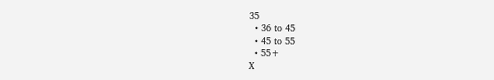35
  • 36 to 45
  • 45 to 55
  • 55+
X